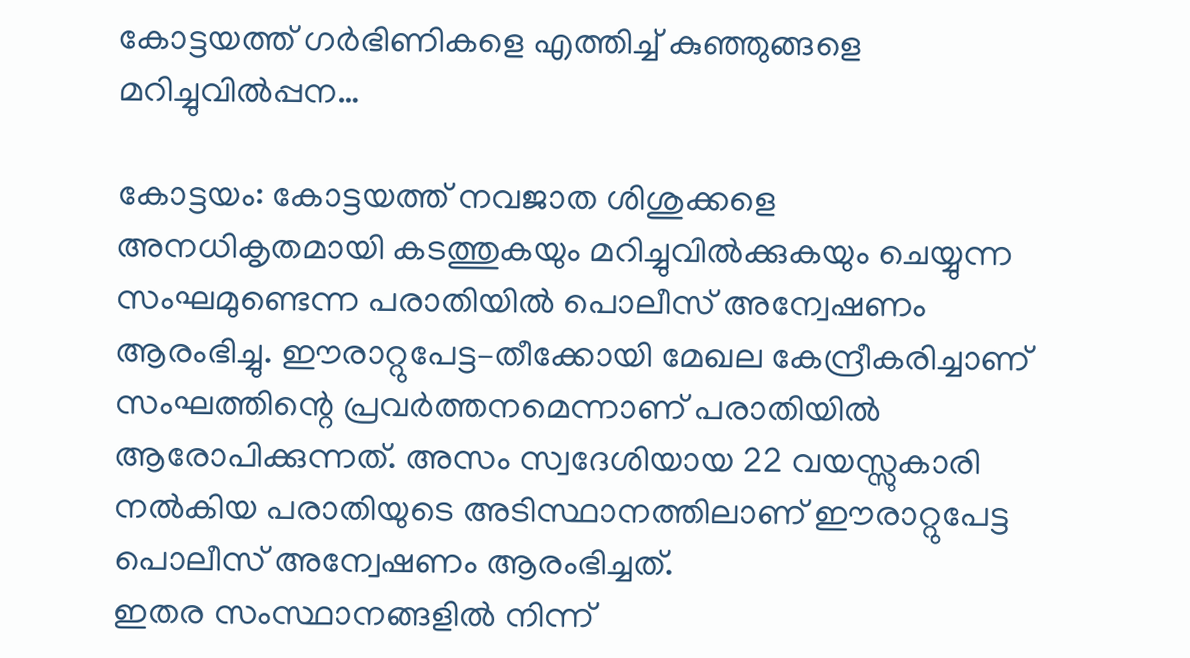കോട്ടയത്ത് ഗർഭിണികളെ എത്തിച്ച് കുഞ്ഞുങ്ങളെ മറിച്ചുവിൽപ്പന…

കോട്ടയം: കോട്ടയത്ത് നവജാത ശിശുക്കളെ അനധികൃതമായി കടത്തുകയും മറിച്ചുവിൽക്കുകയും ചെയ്യുന്ന സംഘമുണ്ടെന്ന പരാതിയിൽ പൊലീസ് അന്വേഷണം ആരംഭിച്ചു. ഈരാറ്റുപേട്ട–തീക്കോയി മേഖല കേന്ദ്രീകരിച്ചാണ് സംഘത്തിന്റെ പ്രവർത്തനമെന്നാണ് പരാതിയിൽ ആരോപിക്കുന്നത്. അസം സ്വദേശിയായ 22 വയസ്സുകാരി നൽകിയ പരാതിയുടെ അടിസ്ഥാനത്തിലാണ് ഈരാറ്റുപേട്ട പൊലീസ് അന്വേഷണം ആരംഭിച്ചത്.
ഇതര സംസ്ഥാനങ്ങളിൽ നിന്ന്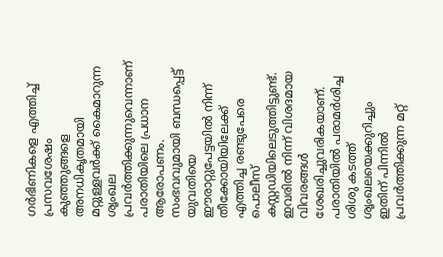ഗർഭിണികളെ എത്തിച്ച് പ്രസവശേഷം കുഞ്ഞുങ്ങളെ അനധികൃതമായി മറ്റുള്ളവർക്ക് കൈമാറുന്ന ശൃംഖല പ്രവർത്തിക്കുന്നുവെന്നാണ് പരാതിയിലെ പ്രധാന ആരോപണം. സംഭവവുമായി ബന്ധപ്പെട്ട് യുവതിയെ ഈരാറ്റുപേട്ടയിൽ നിന്ന് തീക്കോയിയിലേക്ക് എത്തിച്ച രണ്ടുപേരെ പൊലീസ് കസ്റ്റഡിയിലെടുത്തിട്ടുണ്ട്. ഇവരിൽ നിന്ന് വിശദമായ വിവരങ്ങൾ ശേഖരിച്ചുവരികയാണ്. പരാതിയിൽ പരാമർശിച്ച ശിശു കടത്ത് ശൃംഖലയെക്കുറിച്ചും ഇതിന് പിന്നിൽ പ്രവർത്തിക്കുന്ന മറ്റ്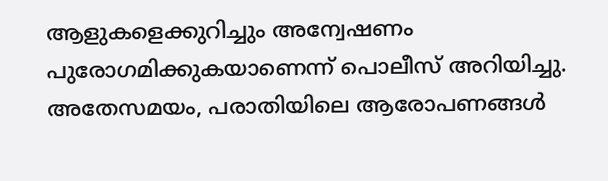ആളുകളെക്കുറിച്ചും അന്വേഷണം പുരോഗമിക്കുകയാണെന്ന് പൊലീസ് അറിയിച്ചു. അതേസമയം, പരാതിയിലെ ആരോപണങ്ങൾ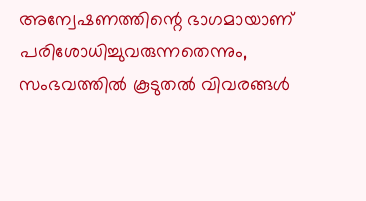അന്വേഷണത്തിന്റെ ഭാഗമായാണ് പരിശോധിച്ചുവരുന്നതെന്നും, സംഭവത്തിൽ കൂടുതൽ വിവരങ്ങൾ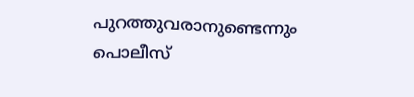പുറത്തുവരാനുണ്ടെന്നും പൊലീസ്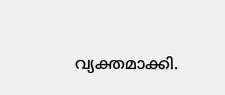വ്യക്തമാക്കി.